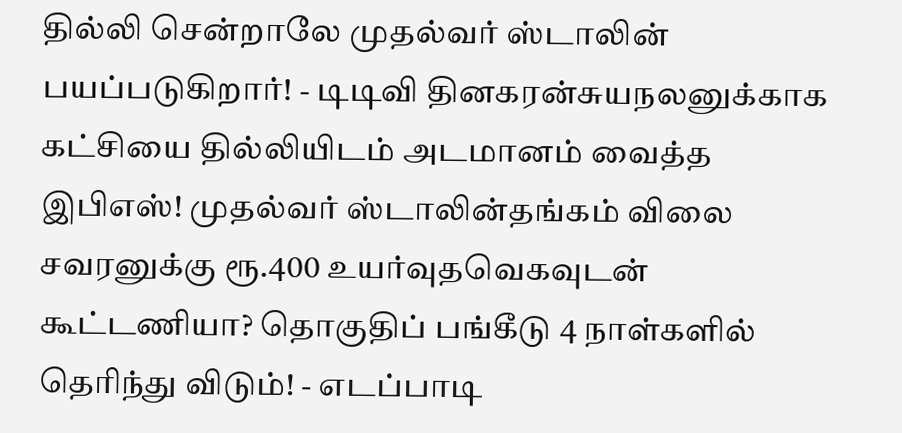தில்லி சென்றாலே முதல்வர் ஸ்டாலின் பயப்படுகிறார்! - டிடிவி தினகரன்சுயநலனுக்காக கட்சியை தில்லியிடம் அடமானம் வைத்த இபிஎஸ்! முதல்வர் ஸ்டாலின்தங்கம் விலை சவரனுக்கு ரூ.400 உயர்வுதவெகவுடன் கூட்டணியா? தொகுதிப் பங்கீடு 4 நாள்களில் தெரிந்து விடும்! - எடப்பாடி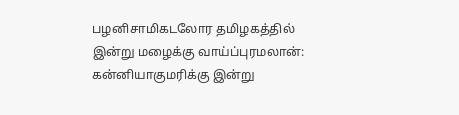பழனிசாமிகடலோர தமிழகத்தில் இன்று மழைக்கு வாய்ப்புரமலான்: கன்னியாகுமரிக்கு இன்று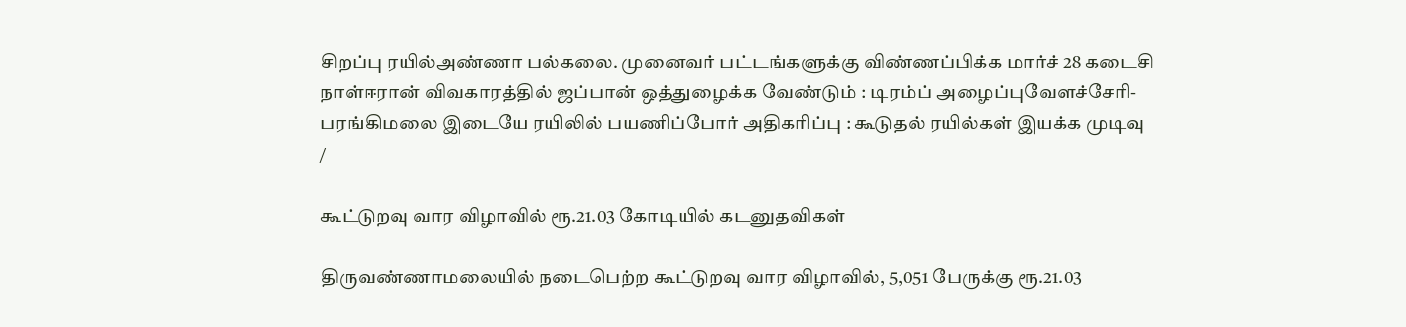சிறப்பு ரயில்அண்ணா பல்கலை. முனைவர் பட்டங்களுக்கு விண்ணப்பிக்க மார்ச் 28 கடைசி நாள்ஈரான் விவகாரத்தில் ஜப்பான் ஒத்துழைக்க வேண்டும் : டிரம்ப் அழைப்புவேளச்சேரி-பரங்கிமலை இடையே ரயிலில் பயணிப்போர் அதிகரிப்பு : கூடுதல் ரயில்கள் இயக்க முடிவு
/

கூட்டுறவு வார விழாவில் ரூ.21.03 கோடியில் கடனுதவிகள்

திருவண்ணாமலையில் நடைபெற்ற கூட்டுறவு வார விழாவில், 5,051 பேருக்கு ரூ.21.03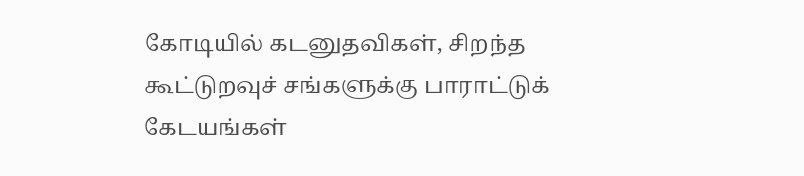கோடியில் கடனுதவிகள், சிறந்த கூட்டுறவுச் சங்களுக்கு பாராட்டுக் கேடயங்கள்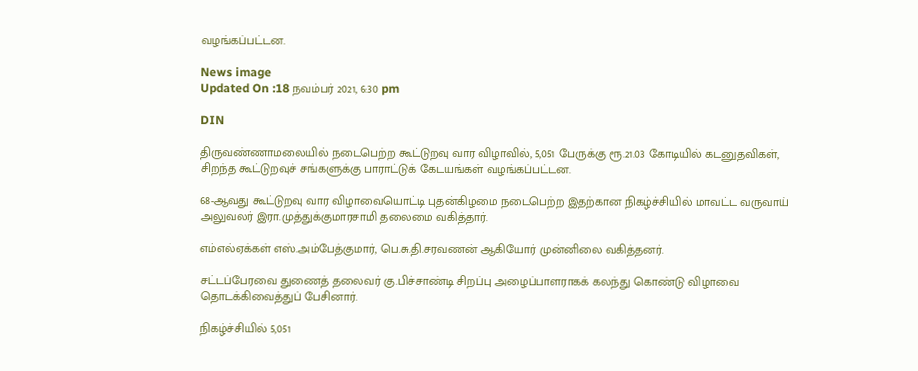வழங்கப்பட்டன.

News image
Updated On :18 நவம்பர் 2021, 6:30 pm

DIN

திருவண்ணாமலையில் நடைபெற்ற கூட்டுறவு வார விழாவில், 5,051 பேருக்கு ரூ.21.03 கோடியில் கடனுதவிகள், சிறந்த கூட்டுறவுச் சங்களுக்கு பாராட்டுக் கேடயங்கள் வழங்கப்பட்டன.

68-ஆவது கூட்டுறவு வார விழாவையொட்டி புதன்கிழமை நடைபெற்ற இதற்கான நிகழ்ச்சியில் மாவட்ட வருவாய் அலுவலர் இரா.முத்துக்குமாரசாமி தலைமை வகித்தார்.

எம்எல்ஏக்கள் எஸ்.அம்பேத்குமார், பெ.சு.தி.சரவணன் ஆகியோர் முன்னிலை வகித்தனர்.

சட்டப்பேரவை துணைத் தலைவர் கு.பிச்சாண்டி சிறப்பு அழைப்பாளராகக் கலந்து கொண்டு விழாவை தொடக்கிவைத்துப் பேசினார்.

நிகழ்ச்சியில் 5,051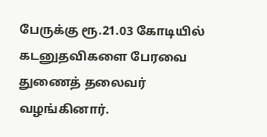பேருக்கு ரூ.21.03 கோடியில் கடனுதவிகளை பேரவை துணைத் தலைவர் வழங்கினார்.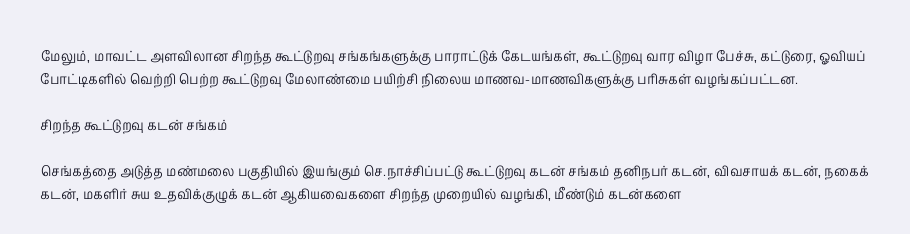மேலும், மாவட்ட அளவிலான சிறந்த கூட்டுறவு சங்கங்களுக்கு பாராட்டுக் கேடயங்கள், கூட்டுறவு வார விழா பேச்சு, கட்டுரை, ஓவியப் போட்டிகளில் வெற்றி பெற்ற கூட்டுறவு மேலாண்மை பயிற்சி நிலைய மாணவ-மாணவிகளுக்கு பரிசுகள் வழங்கப்பட்டன.

சிறந்த கூட்டுறவு கடன் சங்கம்

செங்கத்தை அடுத்த மண்மலை பகுதியில் இயங்கும் செ.நாச்சிப்பட்டு கூட்டுறவு கடன் சங்கம் தனிநபர் கடன், விவசாயக் கடன், நகைக் கடன், மகளிர் சுய உதவிக்குழுக் கடன் ஆகியவைகளை சிறந்த முறையில் வழங்கி, மீண்டும் கடன்களை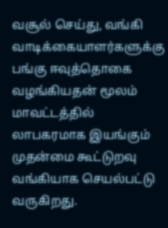வசூல் செய்து, வங்கி வாடிக்கையாளர்களுக்கு பங்கு ஈவுத்தொகை வழங்கியதன் மூலம் மாவட்டத்தில் லாபகரமாக இயங்கும் முதன்மை கூட்டுறவு வங்கியாக செயல்பட்டு வருகிறது.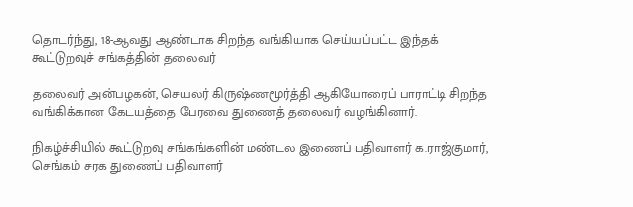தொடர்ந்து, 18-ஆவது ஆண்டாக சிறந்த வங்கியாக செய்யப்பட்ட இந்தக் கூட்டுறவுச் சங்கத்தின் தலைவர்

தலைவர் அன்பழகன், செயலர் கிருஷ்ணமூர்த்தி ஆகியோரைப் பாராட்டி சிறந்த வங்கிக்கான கேடயத்தை பேரவை துணைத் தலைவர் வழங்கினார்.

நிகழ்ச்சியில் கூட்டுறவு சங்கங்களின் மண்டல இணைப் பதிவாளர் க.ராஜ்குமார், செங்கம் சரக துணைப் பதிவாளர்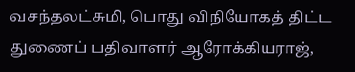வசந்தலட்சுமி, பொது விநியோகத் திட்ட துணைப் பதிவாளர் ஆரோக்கியராஜ்,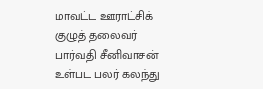மாவட்ட ஊராட்சிக் குழுத் தலைவர் பார்வதி சீனிவாசன் உள்பட பலர் கலந்து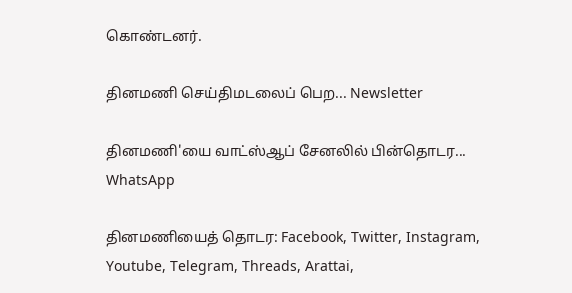கொண்டனர்.

தினமணி செய்திமடலைப் பெற... Newsletter

தினமணி'யை வாட்ஸ்ஆப் சேனலில் பின்தொடர... WhatsApp

தினமணியைத் தொடர: Facebook, Twitter, Instagram, Youtube, Telegram, Threads, Arattai,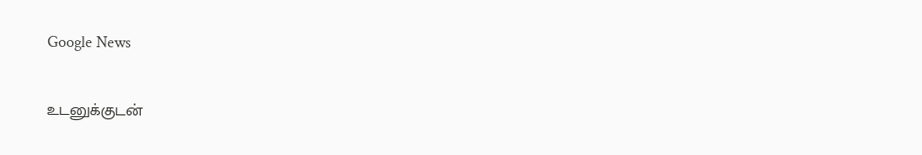Google News

உடனுக்குடன்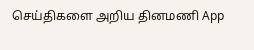செய்திகளை அறிய தினமணி App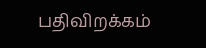பதிவிறக்கம்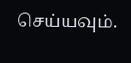செய்யவும்.